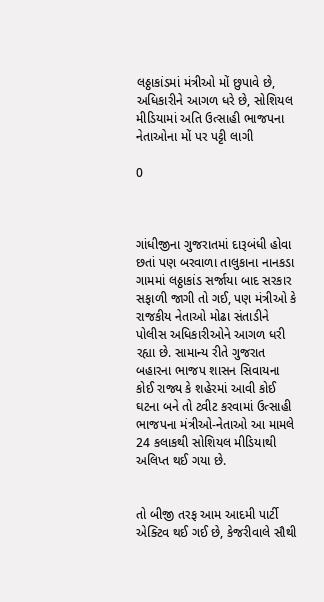લઠ્ઠાકાંડમાં મંત્રીઓ મોં છુપાવે છે, અધિકારીને આગળ ધરે છે, સોશિયલ મીડિયામાં અતિ ઉત્સાહી ભાજપના નેતાઓના મોં પર પટ્ટી લાગી

0



ગાંધીજીના ગુજરાતમાં દારૂબંધી હોવા છતાં પણ બરવાળા તાલુકાના નાનકડા ગામમાં લઠ્ઠાકાંડ સર્જાયા બાદ સરકાર સફાળી જાગી તો ગઈ, પણ મંત્રીઓ કે રાજકીય નેતાઓ મોઢા સંતાડીને પોલીસ અધિકારીઓને આગળ ધરી રહ્યા છે. સામાન્ય રીતે ગુજરાત બહારના ભાજપ શાસન સિવાયના કોઈ રાજ્ય કે શહેરમાં આવી કોઈ ઘટના બને તો ટ્વીટ કરવામાં ઉત્સાહી ભાજપના મંત્રીઓ-નેતાઓ આ મામલે 24 કલાકથી સોશિયલ મીડિયાથી અલિપ્ત થઈ ગયા છે.


તો બીજી તરફ આમ આદમી પાર્ટી એક્ટિવ થઈ ગઈ છે, કેજરીવાલે સૌથી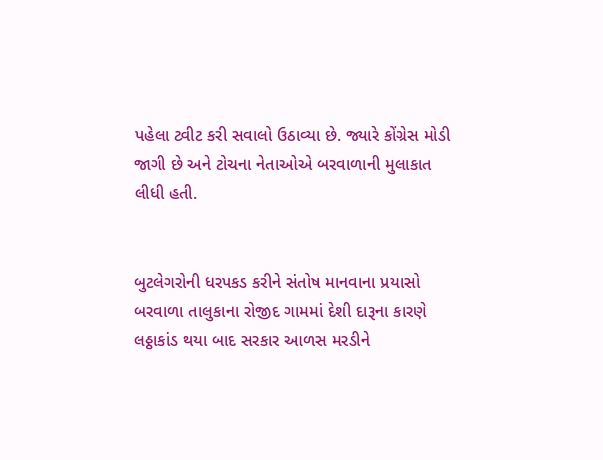પહેલા ટ્વીટ કરી સવાલો ઉઠાવ્યા છે. જ્યારે કોંગ્રેસ મોડી જાગી છે અને ટોચના નેતાઓએ બરવાળાની મુલાકાત લીધી હતી.


બુટલેગરોની ધરપકડ કરીને સંતોષ માનવાના પ્રયાસો
બરવાળા તાલુકાના રોજીદ ગામમાં દેશી દારૂના કારણે લઠ્ઠાકાંડ થયા બાદ સરકાર આળસ મરડીને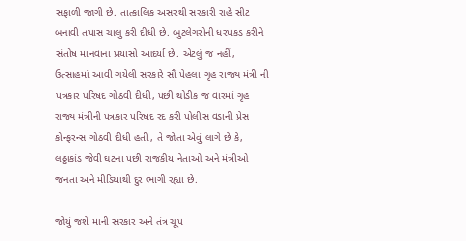સફાળી જાગી છે. તાત્કાલિક અસરથી સરકારી રાહે સીટ બનાવી તપાસ ચાલુ કરી દીધી છે. બુટલેગરોની ધરપકડ કરીને સંતોષ માનવાના પ્રયાસો આદર્યા છે. એટલું જ નહીં, ઉત્સાહમાં આવી ગયેલી સરકારે સૌ પેહલા ગૃહ રાજ્ય મંત્રી ની પત્રકાર પરિષદ ગોઠવી દીધી, પછી થોડીક જ વારમાં ગૃહ રાજ્ય મંત્રીની પત્રકાર પરિષદ રદ કરી પોલીસ વડાની પ્રેસ કોન્ફરન્સ ગોઠવી દીધી હતી, તે જોતા એવું લાગે છે કે, લઠ્ઠાકાંડ જેવી ઘટના પછી રાજકીય નેતાઓ અને મંત્રીઓ જનતા અને મીડિયાથી દુર ભાગી રહ્યા છે.

જોયું જશે માની સરકાર અને તંત્ર ચૂપ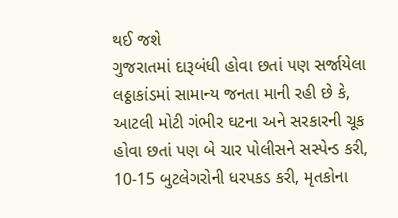થઈ જશે
ગુજરાતમાં દારૂબંધી હોવા છતાં પણ સર્જાયેલા લઠ્ઠાકાંડમાં સામાન્ય જનતા માની રહી છે કે, આટલી મોટી ગંભીર ઘટના અને સરકારની ચૂક હોવા છતાં પણ બે ચાર પોલીસને સસ્પેન્ડ કરી, 10-15 બુટલેગરોની ધરપકડ કરી, મૃતકોના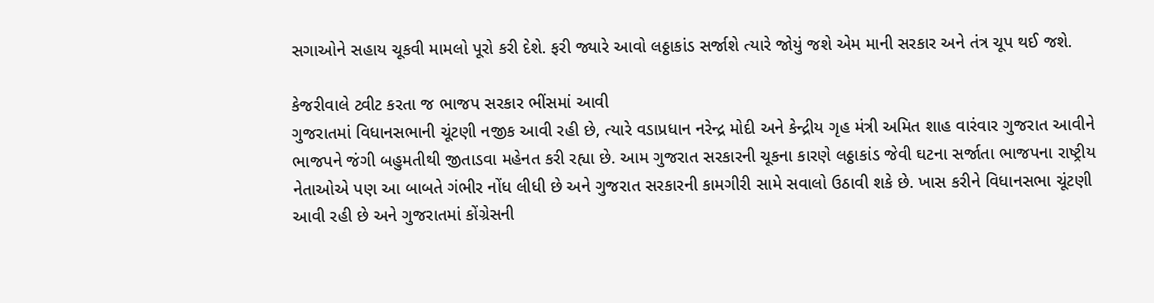સગાઓને સહાય ચૂકવી મામલો પૂરો કરી દેશે. ફરી જ્યારે આવો લઠ્ઠાકાંડ સર્જાશે ત્યારે જોયું જશે એમ માની સરકાર અને તંત્ર ચૂપ થઈ જશે.

કેજરીવાલે ટ્વીટ કરતા જ ભાજપ સરકાર ભીંસમાં આવી
ગુજરાતમાં વિધાનસભાની ચૂંટણી નજીક આવી રહી છે, ત્યારે વડાપ્રધાન નરેન્દ્ર મોદી અને કેન્દ્રીય ગૃહ મંત્રી અમિત શાહ વારંવાર ગુજરાત આવીને ભાજપને જંગી બહુમતીથી જીતાડવા મહેનત કરી રહ્યા છે. આમ ગુજરાત સરકારની ચૂકના કારણે લઠ્ઠાકાંડ જેવી ઘટના સર્જાતા ભાજપના રાષ્ટ્રીય નેતાઓએ પણ આ બાબતે ગંભીર નોંધ લીધી છે અને ગુજરાત સરકારની કામગીરી સામે સવાલો ઉઠાવી શકે છે. ખાસ કરીને વિધાનસભા ચૂંટણી આવી રહી છે અને ગુજરાતમાં કોંગ્રેસની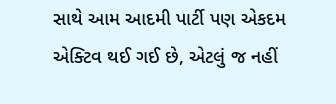સાથે આમ આદમી પાર્ટી પણ એકદમ એક્ટિવ થઈ ગઈ છે, એટલું જ નહીં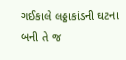ગઈકાલે લઠ્ઠાકાંડની ઘટના બની તે જ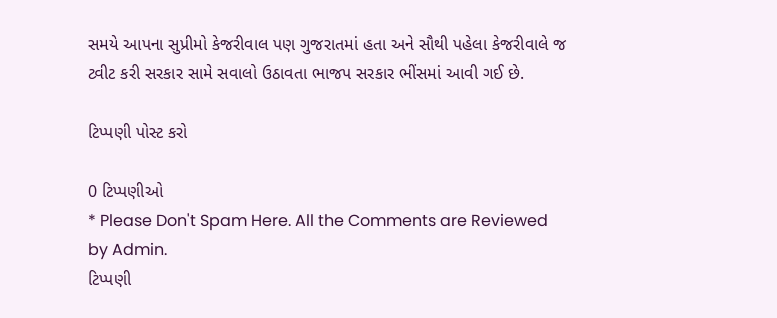સમયે આપના સુપ્રીમો કેજરીવાલ પણ ગુજરાતમાં હતા અને સૌથી પહેલા કેજરીવાલે જ ટ્વીટ કરી સરકાર સામે સવાલો ઉઠાવતા ભાજપ સરકાર ભીંસમાં આવી ગઈ છે.

ટિપ્પણી પોસ્ટ કરો

0 ટિપ્પણીઓ
* Please Don't Spam Here. All the Comments are Reviewed by Admin.
ટિપ્પણી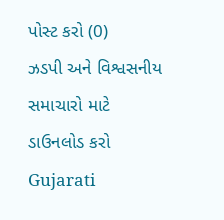પોસ્ટ કરો (0)
ઝડપી અને વિશ્વસનીય સમાચારો માટે ડાઉનલોડ કરો Gujarati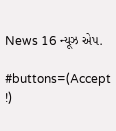News 16 ન્યૂઝ એપ.

#buttons=(Accept !)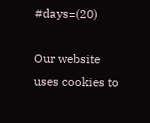#days=(20)

Our website uses cookies to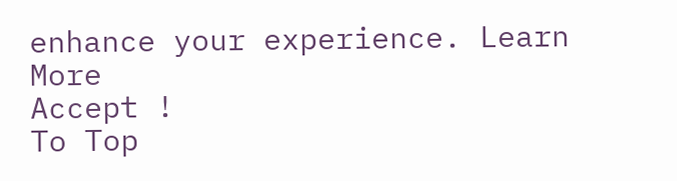enhance your experience. Learn More
Accept !
To Top